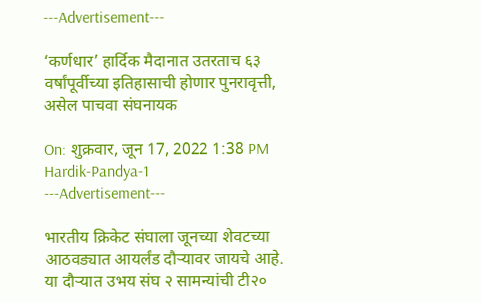---Advertisement---

‘कर्णधार’ हार्दिक मैदानात उतरताच ६३ वर्षांपूर्वीच्या इतिहासाची होणार पुनरावृत्ती, असेल पाचवा संघनायक

On: शुक्रवार, जून 17, 2022 1:38 PM
Hardik-Pandya-1
---Advertisement---

भारतीय क्रिकेट संघाला जूनच्या शेवटच्या आठवड्यात आयर्लंड दौऱ्यावर जायचे आहे. या दौऱ्यात उभय संघ २ सामन्यांची टी२०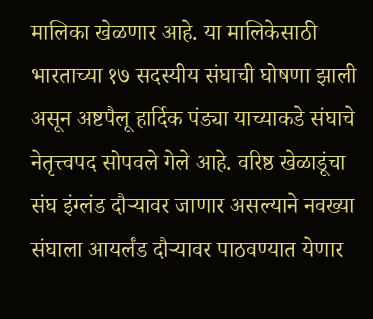मालिका खेळणार आहे. या मालिकेसाठी भारताच्या १७ सदस्यीय संघाची घोषणा झाली असून अष्टपैलू हार्दिक पंड्या याच्याकडे संघाचे नेतृत्त्वपद सोपवले गेले आहे. वरिष्ठ खेळाडूंचा संघ इंग्लंड दौऱ्यावर जाणार असल्याने नवख्या संघाला आयर्लंड दौऱ्यावर पाठवण्यात येणार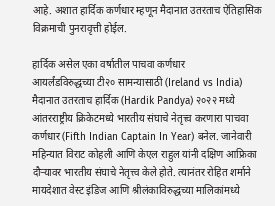आहे. अशात हार्दिक कर्णधार म्हणून मैदानात उतरताच ऐतिहासिक विक्रमाची पुनरावृत्ती होईल.

हार्दिक असेल एका वर्षातील पाचवा कर्णधार
आयर्लंडविरुद्धच्या टी२० सामन्यासाठी (Ireland vs India) मैदानात उतरताच हार्दिक (Hardik Pandya) २०२२ मध्ये आंतरराष्ट्रीय क्रिकेटमध्ये भारतीय संघाचे नेतृत्त्व करणारा पाचवा कर्णधार (Fifth Indian Captain In Year) बनेल. जानेवारी महिन्यात विराट कोहली आणि केएल राहुल यांनी दक्षिण आफ्रिका दौऱ्यावर भारतीय संघाचे नेतृत्त्व केले होते. त्यानंतर रोहित शर्माने मायदेशात वेस्ट इंडिज आणि श्रीलंकाविरुद्धच्या मालिकांमध्ये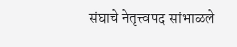संघाचे नेतृत्त्वपद सांभाळले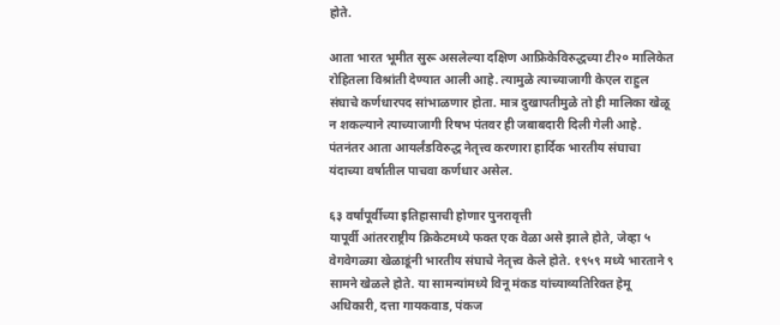होते.

आता भारत भूमीत सुरू असलेल्या दक्षिण आफ्रिकेविरुद्धच्या टी२० मालिकेत रोहितला विश्रांती देण्यात आली आहे. त्यामुळे त्याच्याजागी केएल राहुल संघाचे कर्णधारपद सांभाळणार होता. मात्र दुखापतीमुळे तो ही मालिका खेळू न शकल्याने त्याच्याजागी रिषभ पंतवर ही जबाबदारी दिली गेली आहे. पंतनंतर आता आयर्लंडविरुद्ध नेतृत्त्व करणारा हार्दिक भारतीय संघाचा यंदाच्या वर्षातील पाचवा कर्णधार असेल.

६३ वर्षांपूर्वीच्या इतिहासाची होणार पुनरावृत्ती
यापूर्वी आंतरराष्ट्रीय क्रिकेटमध्ये फक्त एक वेळा असे झाले होते, जेव्हा ५ वेगवेगळ्या खेळाडूंनी भारतीय संघाचे नेतृत्त्व केले होते. १९५९ मध्ये भारताने ९ सामने खेळले होते. या सामन्यांमध्ये विनू मंकड यांच्याव्यतिरिक्त हेमू अधिकारी, दत्ता गायकवाड, पंकज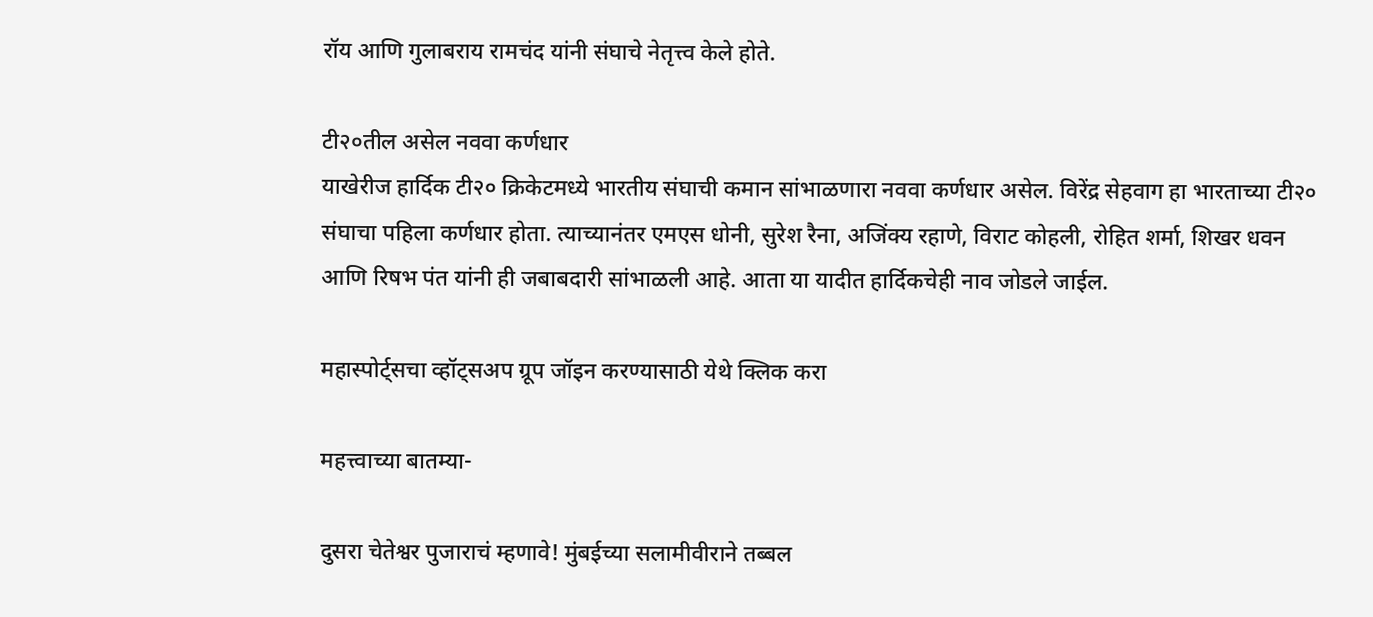रॉय आणि गुलाबराय रामचंद यांनी संघाचे नेतृत्त्व केले होते.

टी२०तील असेल नववा कर्णधार
याखेरीज हार्दिक टी२० क्रिकेटमध्ये भारतीय संघाची कमान सांभाळणारा नववा कर्णधार असेल. विरेंद्र सेहवाग हा भारताच्या टी२० संघाचा पहिला कर्णधार होता. त्याच्यानंतर एमएस धोनी, सुरेश रैना, अजिंक्य रहाणे, विराट कोहली, रोहित शर्मा, शिखर धवन आणि रिषभ पंत यांनी ही जबाबदारी सांभाळली आहे. आता या यादीत हार्दिकचेही नाव जोडले जाईल.

महास्पोर्ट्सचा व्हॉट्सअप ग्रूप जॉइन करण्यासाठी येथे क्लिक करा

महत्त्वाच्या बातम्या-

दुसरा चेतेश्वर पुजाराचं म्हणावे! मुंबईच्या सलामीवीराने तब्बल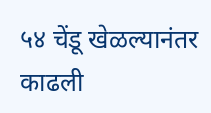५४ चेंडू खेळल्यानंतर काढली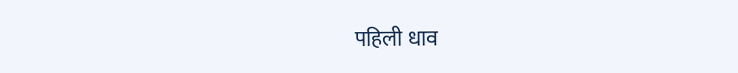पहिली धाव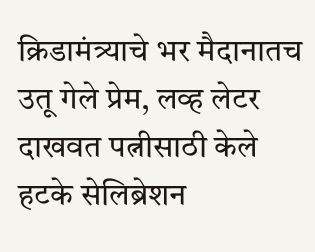क्रिडामंत्र्याचे भर मैदानातच उतू गेले प्रेम, लव्ह लेटर दाखवत पत्नीसाठी केले हटके सेलिब्रेशन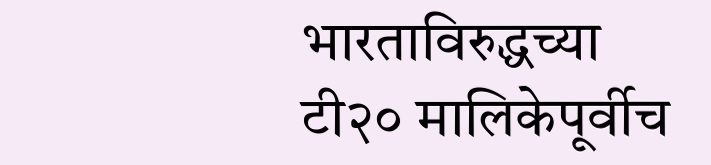भारताविरुद्धच्या टी२० मालिकेपूर्वीच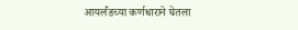आयर्लंडच्या कर्णधाराने घेतला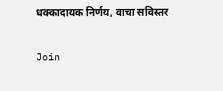धक्कादायक निर्णय, वाचा सविस्तर

Join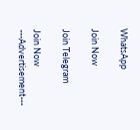WhatsApp

Join Now

Join Telegram

Join Now
---Advertisement---